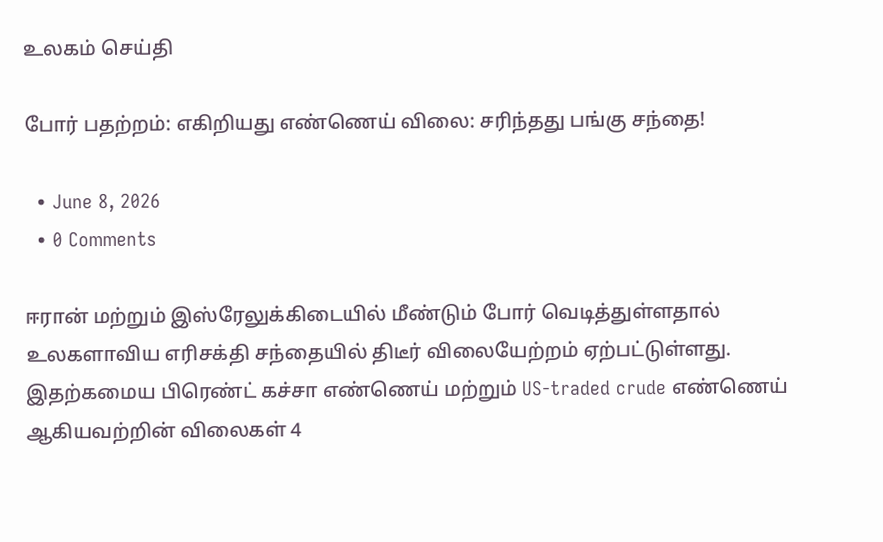உலகம் செய்தி

போர் பதற்றம்: எகிறியது எண்ணெய் விலை: சரிந்தது பங்கு சந்தை!

  • June 8, 2026
  • 0 Comments

ஈரான் மற்றும் இஸ்ரேலுக்கிடையில் மீண்டும் போர் வெடித்துள்ளதால் உலகளாவிய எரிசக்தி சந்தையில் திடீர் விலையேற்றம் ஏற்பட்டுள்ளது. இதற்கமைய பிரெண்ட் கச்சா எண்ணெய் மற்றும் US-traded crude எண்ணெய் ஆகியவற்றின் விலைகள் 4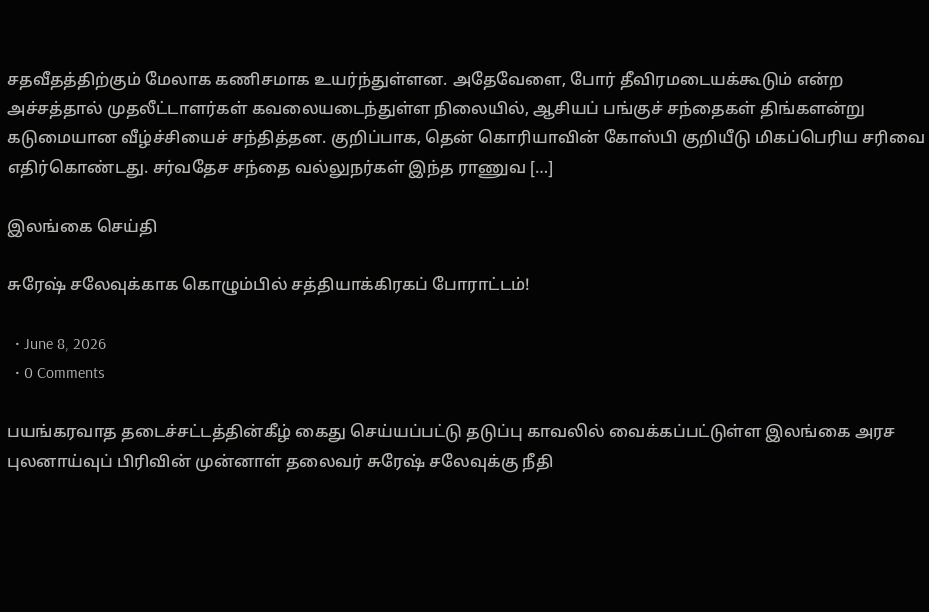சதவீதத்திற்கும் மேலாக கணிசமாக உயர்ந்துள்ளன. அதேவேளை, போர் தீவிரமடையக்கூடும் என்ற அச்சத்தால் முதலீட்டாளர்கள் கவலையடைந்துள்ள நிலையில், ஆசியப் பங்குச் சந்தைகள் திங்களன்று கடுமையான வீழ்ச்சியைச் சந்தித்தன. குறிப்பாக, தென் கொரியாவின் கோஸ்பி குறியீடு மிகப்பெரிய சரிவை எதிர்கொண்டது. சர்வதேச சந்தை வல்லுநர்கள் இந்த ராணுவ […]

இலங்கை செய்தி

சுரேஷ் சலேவுக்காக கொழும்பில் சத்தியாக்கிரகப் போராட்டம்!

  • June 8, 2026
  • 0 Comments

பயங்கரவாத தடைச்சட்டத்தின்கீழ் கைது செய்யப்பட்டு தடுப்பு காவலில் வைக்கப்பட்டுள்ள இலங்கை அரச புலனாய்வுப் பிரிவின் முன்னாள் தலைவர் சுரேஷ் சலேவுக்கு நீதி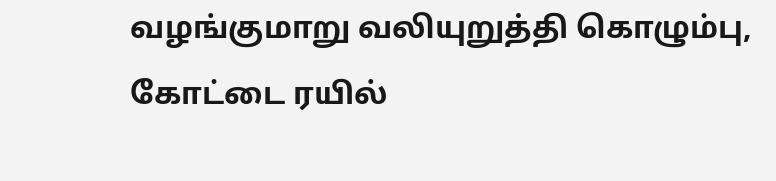வழங்குமாறு வலியுறுத்தி கொழும்பு, கோட்டை ரயில்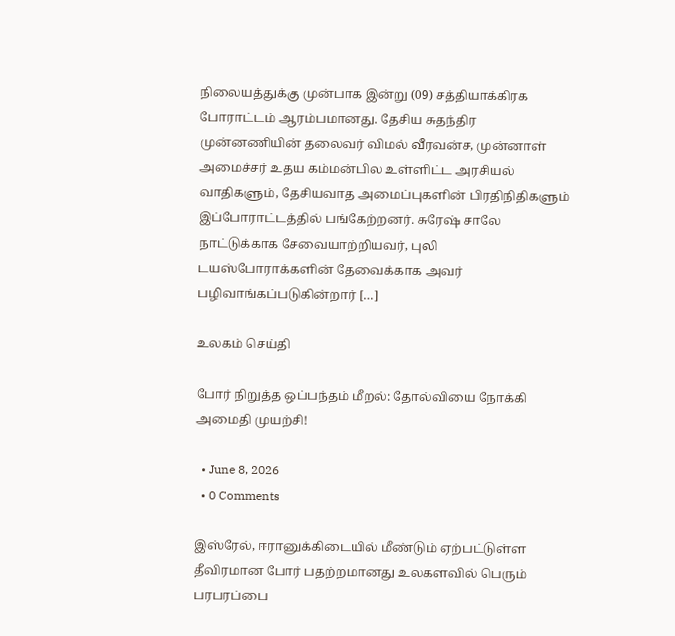நிலையத்துக்கு முன்பாக இன்று (09) சத்தியாக்கிரக போராட்டம் ஆரம்பமானது. தேசிய சுதந்திர முன்னணியின் தலைவர் விமல் வீரவன்ச, முன்னாள் அமைச்சர் உதய கம்மன்பில உள்ளிட்ட அரசியல் வாதிகளும், தேசியவாத அமைப்புகளின் பிரதிநிதிகளும் இப்போராட்டத்தில் பங்கேற்றனர். சுரேஷ் சாலே நாட்டுக்காக சேவையாற்றியவர், புலி டயஸ்போராக்களின் தேவைக்காக அவர் பழிவாங்கப்படுகின்றார் […]

உலகம் செய்தி

போர் நிறுத்த ஒப்பந்தம் மீறல்: தோல்வியை நோக்கி அமைதி முயற்சி!

  • June 8, 2026
  • 0 Comments

இஸ்ரேல், ஈரானுக்கிடையில் மீண்டும் ஏற்பட்டுள்ள தீவிரமான போர் பதற்றமானது உலகளவில் பெரும் பரபரப்பை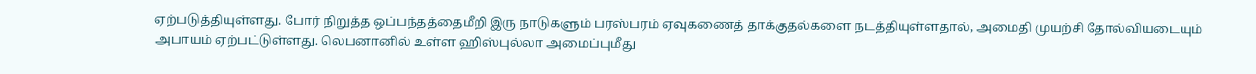ஏற்படுத்தியுள்ளது. போர் நிறுத்த ஒப்பந்தத்தைமீறி இரு நாடுகளும் பரஸ்பரம் ஏவுகணைத் தாக்குதல்களை நடத்தியுள்ளதால், அமைதி முயற்சி தோல்வியடையும் அபாயம் ஏற்பட்டுள்ளது. லெபனானில் உள்ள ஹிஸ்புல்லா அமைப்புமீது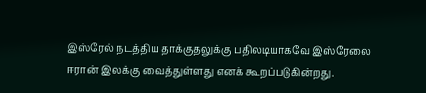இஸ்ரேல் நடத்திய தாக்குதலுக்கு பதிலடியாகவே இஸ்ரேலை ஈரான் இலக்கு வைத்துள்ளது எனக் கூறப்படுகின்றது.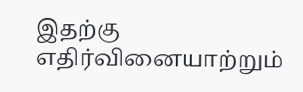இதற்கு எதிர்வினையாற்றும்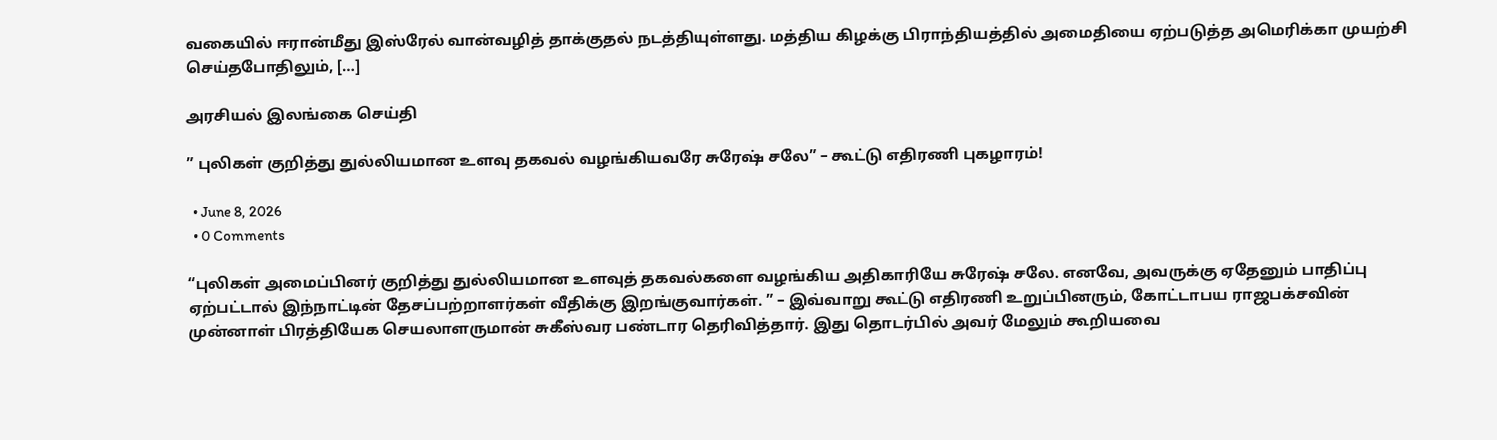வகையில் ஈரான்மீது இஸ்ரேல் வான்வழித் தாக்குதல் நடத்தியுள்ளது. மத்திய கிழக்கு பிராந்தியத்தில் அமைதியை ஏற்படுத்த அமெரிக்கா முயற்சி செய்தபோதிலும், […]

அரசியல் இலங்கை செய்தி

” புலிகள் குறித்து துல்லியமான உளவு தகவல் வழங்கியவரே சுரேஷ் சலே” – கூட்டு எதிரணி புகழாரம்!

  • June 8, 2026
  • 0 Comments

“புலிகள் அமைப்பினர் குறித்து துல்லியமான உளவுத் தகவல்களை வழங்கிய அதிகாரியே சுரேஷ் சலே. எனவே, அவருக்கு ஏதேனும் பாதிப்பு ஏற்பட்டால் இந்நாட்டின் தேசப்பற்றாளர்கள் வீதிக்கு இறங்குவார்கள். ” – இவ்வாறு கூட்டு எதிரணி உறுப்பினரும், கோட்டாபய ராஜபக்சவின் முன்னாள் பிரத்தியேக செயலாளருமான் சுகீஸ்வர பண்டார தெரிவித்தார். இது தொடர்பில் அவர் மேலும் கூறியவை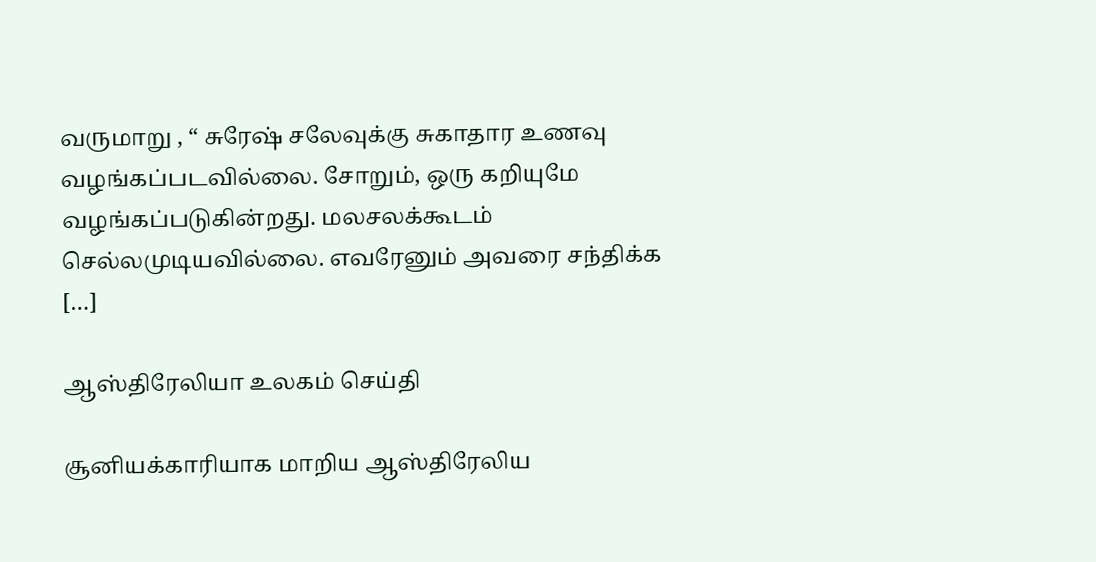வருமாறு , “ சுரேஷ் சலேவுக்கு சுகாதார உணவு வழங்கப்படவில்லை. சோறும், ஒரு கறியுமே வழங்கப்படுகின்றது. மலசலக்கூடம் செல்லமுடியவில்லை. எவரேனும் அவரை சந்திக்க […]

ஆஸ்திரேலியா உலகம் செய்தி

சூனியக்காரியாக மாறிய ஆஸ்திரேலிய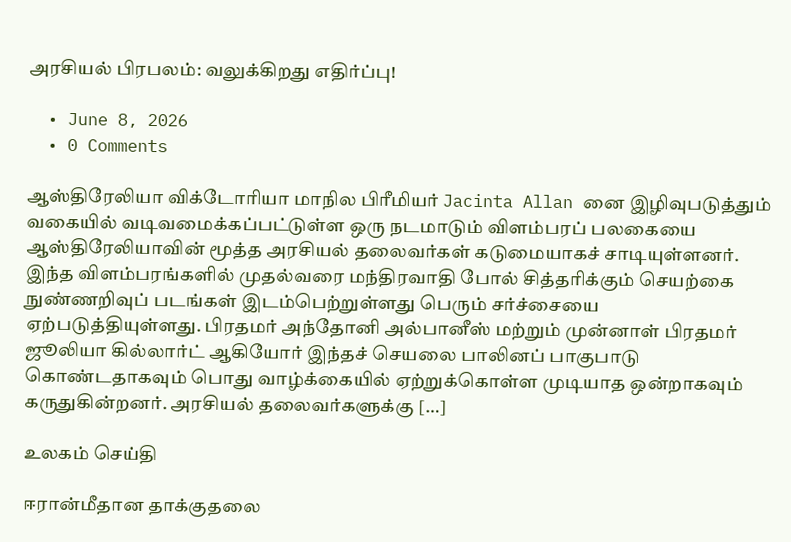அரசியல் பிரபலம்: வலுக்கிறது எதிர்ப்பு!

  • June 8, 2026
  • 0 Comments

ஆஸ்திரேலியா விக்டோரியா மாநில பிரீமியர் Jacinta Allan னை இழிவுபடுத்தும் வகையில் வடிவமைக்கப்பட்டுள்ள ஒரு நடமாடும் விளம்பரப் பலகையை ஆஸ்திரேலியாவின் மூத்த அரசியல் தலைவர்கள் கடுமையாகச் சாடியுள்ளனர். இந்த விளம்பரங்களில் முதல்வரை மந்திரவாதி போல் சித்தரிக்கும் செயற்கை நுண்ணறிவுப் படங்கள் இடம்பெற்றுள்ளது பெரும் சர்ச்சையை ஏற்படுத்தியுள்ளது. பிரதமர் அந்தோனி அல்பானீஸ் மற்றும் முன்னாள் பிரதமர் ஜூலியா கில்லார்ட் ஆகியோர் இந்தச் செயலை பாலினப் பாகுபாடு கொண்டதாகவும் பொது வாழ்க்கையில் ஏற்றுக்கொள்ள முடியாத ஒன்றாகவும் கருதுகின்றனர். அரசியல் தலைவர்களுக்கு […]

உலகம் செய்தி

ஈரான்மீதான தாக்குதலை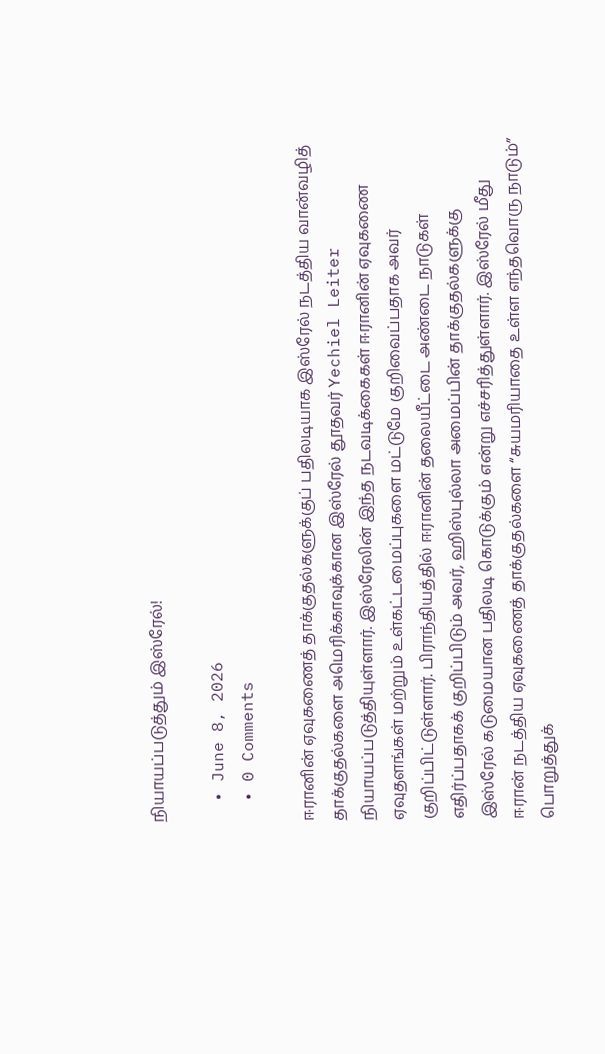நியாயப்படுத்தும் இஸ்ரேல்!

  • June 8, 2026
  • 0 Comments

ஈரானின் ஏவுகணைத் தாக்குதல்களுக்குப் பதிலடியாக இஸ்ரேல் நடத்திய வான்வழித் தாக்குதல்களை அமெரிக்காவுக்கான இஸ்ரேல் தூதவர் Yechiel Leiter நியாயப்படுத்தியுள்ளார். இஸ்ரேலின் இந்த நடவடிக்கைகள் ஈரானின் ஏவுகணை ஏவுதளங்கள் மற்றும் உள்கட்டமைப்புகளை மட்டுமே குறிவைப்பதாக அவர் குறிப்பிட்டுள்ளார். பிராந்தியத்தில் ஈரானின் தலையீட்டை அண்டை நாடுகள் எதிர்ப்பதாகக் குறிப்பிடும் அவர், ஹிஸ்புல்லா அமைப்பின் தாக்குதல்களுக்கு இஸ்ரேல் கடுமையான பதிலடி கொடுக்கும் என்று எச்சரித்துள்ளார். இஸ்ரேல் மீது ஈரான் நடத்திய ஏவுகணைத் தாக்குதல்களை “சுயமரியாதை உள்ள எந்தவொரு நாடும்” பொறுத்துக்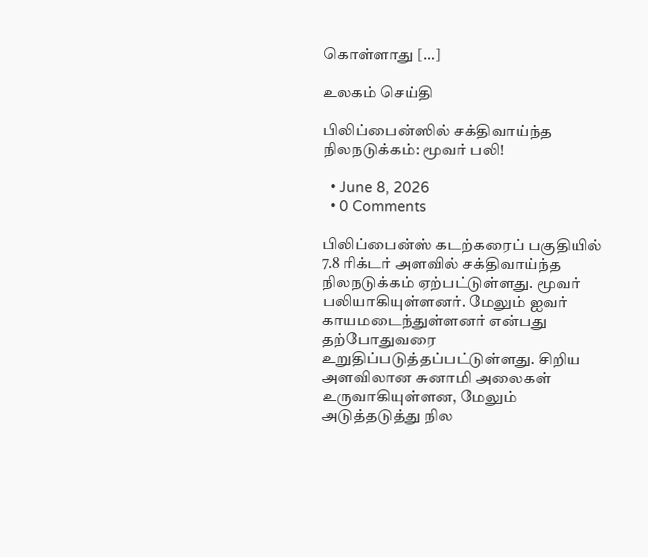கொள்ளாது […]

உலகம் செய்தி

பிலிப்பைன்ஸில் சக்திவாய்ந்த நிலநடுக்கம்: மூவர் பலி!

  • June 8, 2026
  • 0 Comments

பிலிப்பைன்ஸ் கடற்கரைப் பகுதியில் 7.8 ரிக்டர் அளவில் சக்திவாய்ந்த நிலநடுக்கம் ஏற்பட்டுள்ளது. மூவர் பலியாகியுள்ளனர். மேலும் ஐவர் காயமடைந்துள்ளனர் என்பது தற்போதுவரை உறுதிப்படுத்தப்பட்டுள்ளது. சிறிய அளவிலான சுனாமி அலைகள் உருவாகியுள்ளன, மேலும் அடுத்தடுத்து நில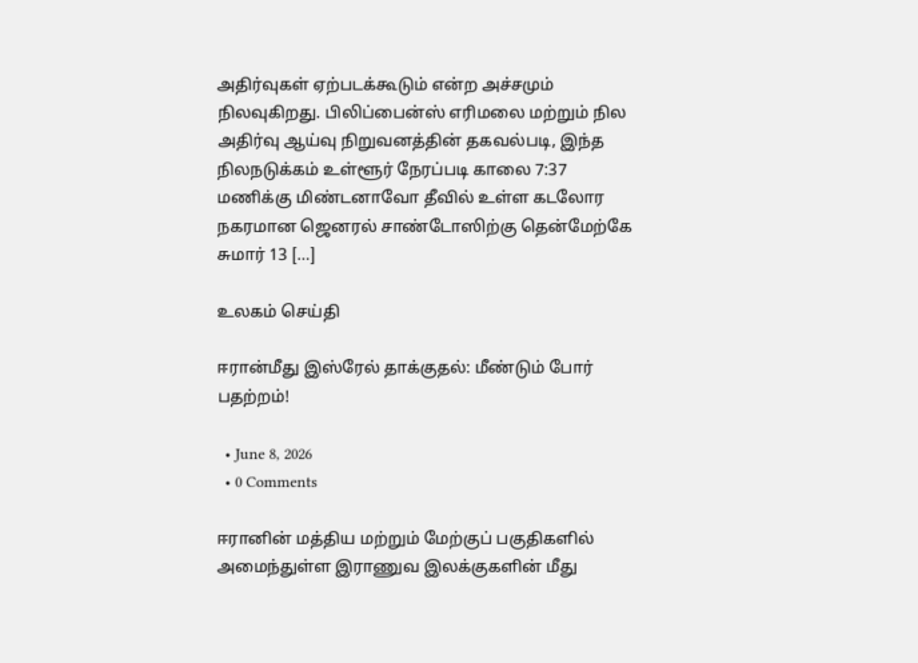அதிர்வுகள் ஏற்படக்கூடும் என்ற அச்சமும் நிலவுகிறது. பிலிப்பைன்ஸ் எரிமலை மற்றும் நில அதிர்வு ஆய்வு நிறுவனத்தின் தகவல்படி, இந்த நிலநடுக்கம் உள்ளூர் நேரப்படி காலை 7:37 மணிக்கு மிண்டனாவோ தீவில் உள்ள கடலோர நகரமான ஜெனரல் சாண்டோஸிற்கு தென்மேற்கே சுமார் 13 […]

உலகம் செய்தி

ஈரான்மீது இஸ்ரேல் தாக்குதல்: மீண்டும் போர் பதற்றம்!

  • June 8, 2026
  • 0 Comments

ஈரானின் மத்திய மற்றும் மேற்குப் பகுதிகளில் அமைந்துள்ள இராணுவ இலக்குகளின் மீது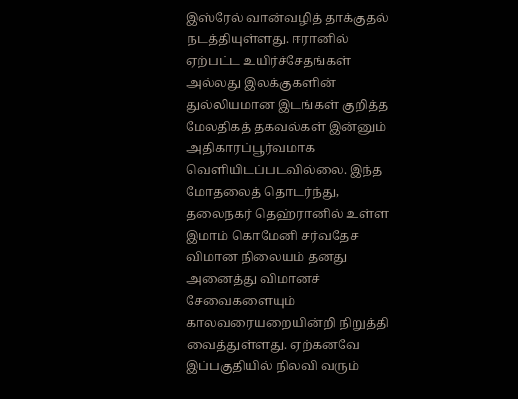இஸ்ரேல் வான்வழித் தாக்குதல் நடத்தியுள்ளது. ஈரானில் ஏற்பட்ட உயிர்ச்சேதங்கள் அல்லது இலக்குகளின் துல்லியமான இடங்கள் குறித்த மேலதிகத் தகவல்கள் இன்னும் அதிகாரப்பூர்வமாக வெளியிடப்படவில்லை. இந்த மோதலைத் தொடர்ந்து, தலைநகர் தெஹ்ரானில் உள்ள இமாம் கொமேனி சர்வதேச விமான நிலையம் தனது அனைத்து விமானச் சேவைகளையும் காலவரையறையின்றி நிறுத்தி வைத்துள்ளது. ஏற்கனவே இப்பகுதியில் நிலவி வரும்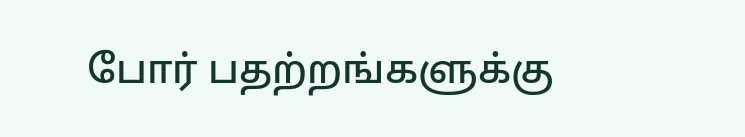போர் பதற்றங்களுக்கு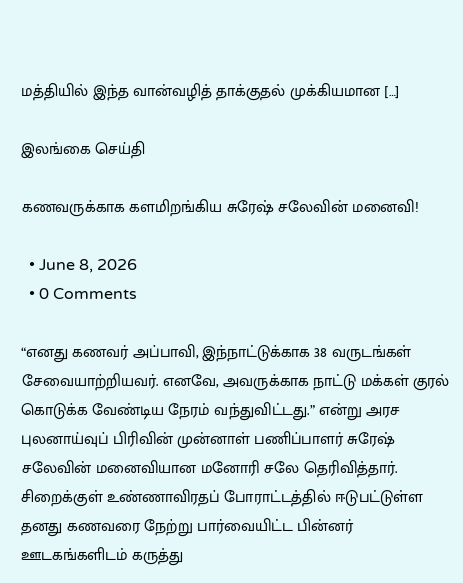மத்தியில் இந்த வான்வழித் தாக்குதல் முக்கியமான […]

இலங்கை செய்தி

கணவருக்காக களமிறங்கிய சுரேஷ் சலேவின் மனைவி!

  • June 8, 2026
  • 0 Comments

“எனது கணவர் அப்பாவி, இந்நாட்டுக்காக 38 வருடங்கள் சேவையாற்றியவர். எனவே, அவருக்காக நாட்டு மக்கள் குரல் கொடுக்க வேண்டிய நேரம் வந்துவிட்டது.” என்று அரச புலனாய்வுப் பிரிவின் முன்னாள் பணிப்பாளர் சுரேஷ் சலேவின் மனைவியான மனோரி சலே தெரிவித்தார். சிறைக்குள் உண்ணாவிரதப் போராட்டத்தில் ஈடுபட்டுள்ள தனது கணவரை நேற்று பார்வையிட்ட பின்னர் ஊடகங்களிடம் கருத்து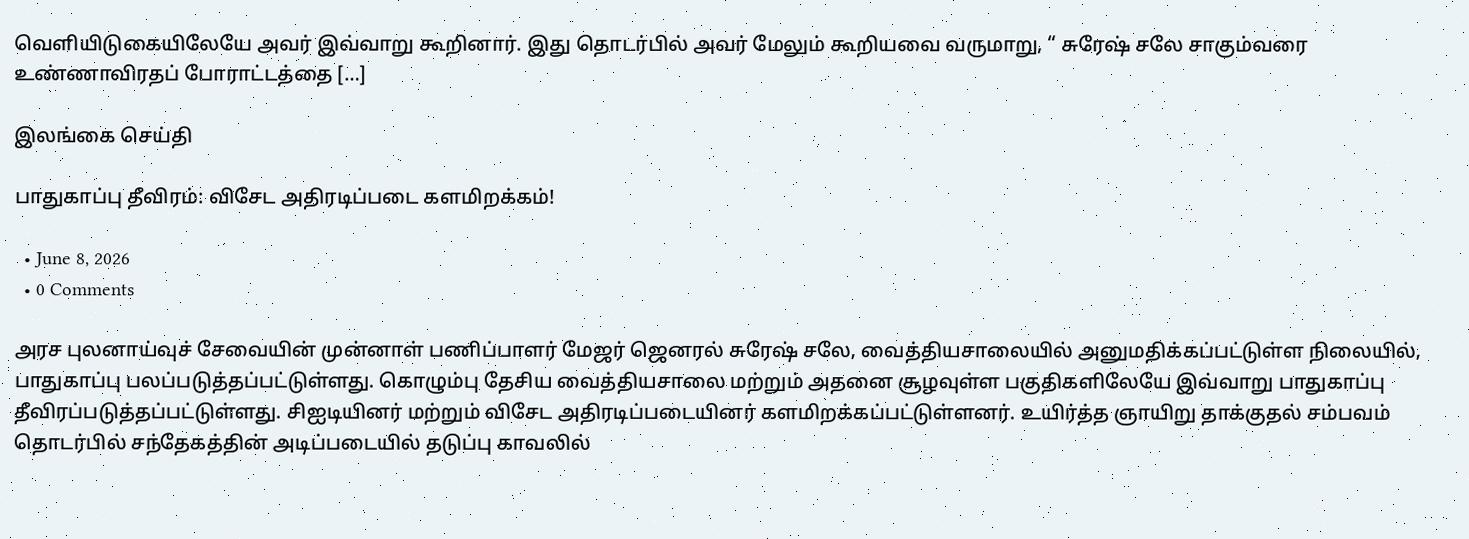வெளியிடுகையிலேயே அவர் இவ்வாறு கூறினார். இது தொடர்பில் அவர் மேலும் கூறியவை வருமாறு, “ சுரேஷ் சலே சாகும்வரை உண்ணாவிரதப் போராட்டத்தை […]

இலங்கை செய்தி

பாதுகாப்பு தீவிரம்: விசேட அதிரடிப்படை களமிறக்கம்!

  • June 8, 2026
  • 0 Comments

அரச புலனாய்வுச் சேவையின் முன்னாள் பணிப்பாளர் மேஜர் ஜெனரல் சுரேஷ் சலே, வைத்தியசாலையில் அனுமதிக்கப்பட்டுள்ள நிலையில், பாதுகாப்பு பலப்படுத்தப்பட்டுள்ளது. கொழும்பு தேசிய வைத்தியசாலை மற்றும் அதனை சூழவுள்ள பகுதிகளிலேயே இவ்வாறு பாதுகாப்பு தீவிரப்படுத்தப்பட்டுள்ளது. சிஐடியினர் மற்றும் விசேட அதிரடிப்படையினர் களமிறக்கப்பட்டுள்ளனர். உயிர்த்த ஞாயிறு தாக்குதல் சம்பவம் தொடர்பில் சந்தேகத்தின் அடிப்படையில் தடுப்பு காவலில்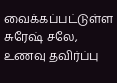வைக்கப்பட்டுள்ள சுரேஷ் சலே, உணவு தவிர்ப்பு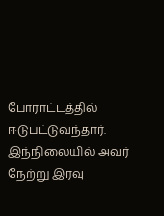போராட்டத்தில் ஈடுபட்டுவந்தார். இந்நிலையில் அவர் நேற்று இரவு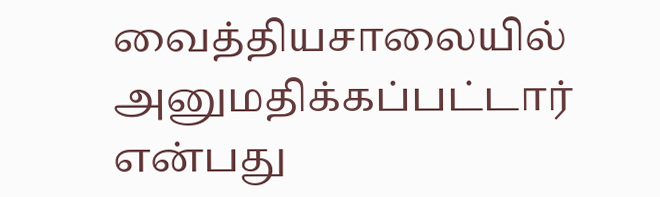வைத்தியசாலையில் அனுமதிக்கப்பட்டார் என்பது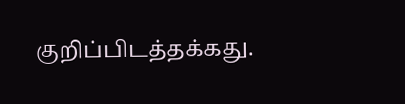குறிப்பிடத்தக்கது.